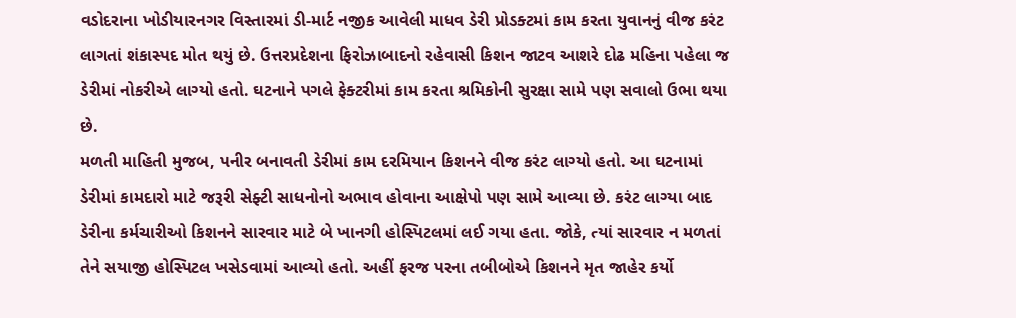વડોદરાના ખોડીયારનગર વિસ્તારમાં ડી-માર્ટ નજીક આવેલી માધવ ડેરી પ્રોડક્ટમાં કામ કરતા યુવાનનું વીજ કરંટ લાગતાં શંકાસ્પદ મોત થયું છે. ઉત્તરપ્રદેશના ફિરોઝાબાદનો રહેવાસી કિશન જાટવ આશરે દોઢ મહિના પહેલા જ ડેરીમાં નોકરીએ લાગ્યો હતો. ઘટનાને પગલે ફેક્ટરીમાં કામ કરતા શ્રમિકોની સુરક્ષા સામે પણ સવાલો ઉભા થયા છે.
મળતી માહિતી મુજબ, પનીર બનાવતી ડેરીમાં કામ દરમિયાન કિશનને વીજ કરંટ લાગ્યો હતો. આ ઘટનામાં ડેરીમાં કામદારો માટે જરૂરી સેફ્ટી સાધનોનો અભાવ હોવાના આક્ષેપો પણ સામે આવ્યા છે. કરંટ લાગ્યા બાદ ડેરીના કર્મચારીઓ કિશનને સારવાર માટે બે ખાનગી હોસ્પિટલમાં લઈ ગયા હતા. જોકે, ત્યાં સારવાર ન મળતાં તેને સયાજી હોસ્પિટલ ખસેડવામાં આવ્યો હતો. અહીં ફરજ પરના તબીબોએ કિશનને મૃત જાહેર કર્યો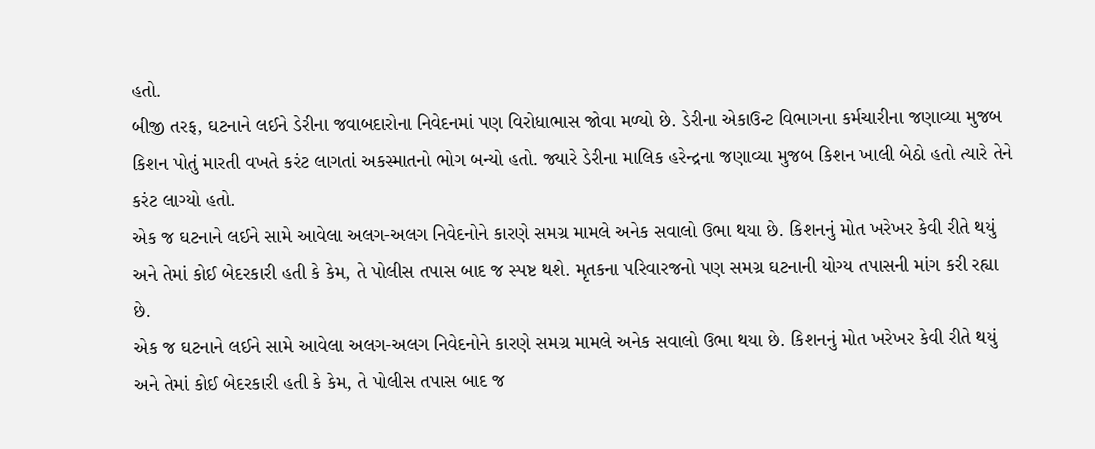હતો.
બીજી તરફ, ઘટનાને લઈને ડેરીના જવાબદારોના નિવેદનમાં પણ વિરોધાભાસ જોવા મળ્યો છે. ડેરીના એકાઉન્ટ વિભાગના કર્મચારીના જણાવ્યા મુજબ કિશન પોતું મારતી વખતે કરંટ લાગતાં અકસ્માતનો ભોગ બન્યો હતો. જ્યારે ડેરીના માલિક હરેન્દ્રના જણાવ્યા મુજબ કિશન ખાલી બેઠો હતો ત્યારે તેને કરંટ લાગ્યો હતો.
એક જ ઘટનાને લઈને સામે આવેલા અલગ-અલગ નિવેદનોને કારણે સમગ્ર મામલે અનેક સવાલો ઉભા થયા છે. કિશનનું મોત ખરેખર કેવી રીતે થયું અને તેમાં કોઈ બેદરકારી હતી કે કેમ, તે પોલીસ તપાસ બાદ જ સ્પષ્ટ થશે. મૃતકના પરિવારજનો પણ સમગ્ર ઘટનાની યોગ્ય તપાસની માંગ કરી રહ્યા છે.
એક જ ઘટનાને લઈને સામે આવેલા અલગ-અલગ નિવેદનોને કારણે સમગ્ર મામલે અનેક સવાલો ઉભા થયા છે. કિશનનું મોત ખરેખર કેવી રીતે થયું અને તેમાં કોઈ બેદરકારી હતી કે કેમ, તે પોલીસ તપાસ બાદ જ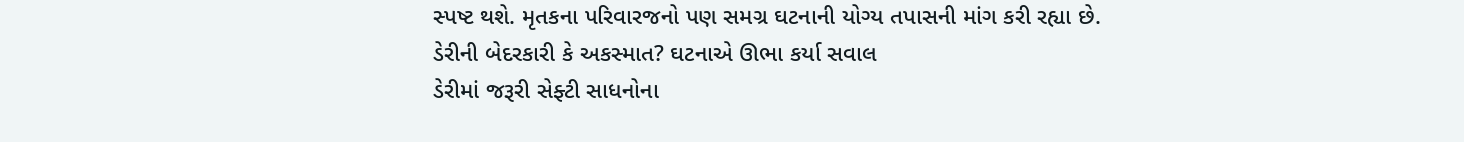સ્પષ્ટ થશે. મૃતકના પરિવારજનો પણ સમગ્ર ઘટનાની યોગ્ય તપાસની માંગ કરી રહ્યા છે.
ડેરીની બેદરકારી કે અકસ્માત? ઘટનાએ ઊભા કર્યા સવાલ
ડેરીમાં જરૂરી સેફ્ટી સાધનોના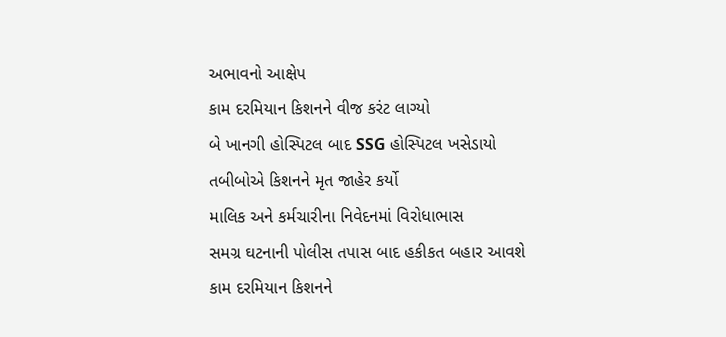અભાવનો આક્ષેપ
કામ દરમિયાન કિશનને વીજ કરંટ લાગ્યો
બે ખાનગી હોસ્પિટલ બાદ SSG હોસ્પિટલ ખસેડાયો
તબીબોએ કિશનને મૃત જાહેર કર્યો
માલિક અને કર્મચારીના નિવેદનમાં વિરોધાભાસ
સમગ્ર ઘટનાની પોલીસ તપાસ બાદ હકીકત બહાર આવશે
કામ દરમિયાન કિશનને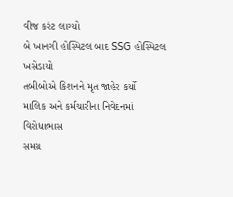વીજ કરંટ લાગ્યો
બે ખાનગી હોસ્પિટલ બાદ SSG હોસ્પિટલ ખસેડાયો
તબીબોએ કિશનને મૃત જાહેર કર્યો
માલિક અને કર્મચારીના નિવેદનમાં વિરોધાભાસ
સમગ્ર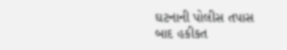ઘટનાની પોલીસ તપાસ બાદ હકીકત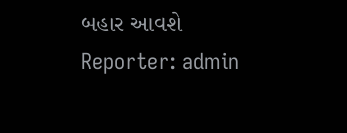બહાર આવશે
Reporter: admin